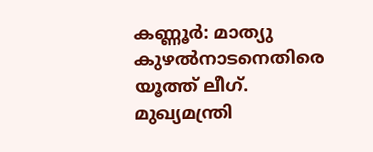കണ്ണൂർ: മാത്യു കുഴൽനാടനെതിരെ യൂത്ത് ലീഗ്. മുഖ്യമന്ത്രി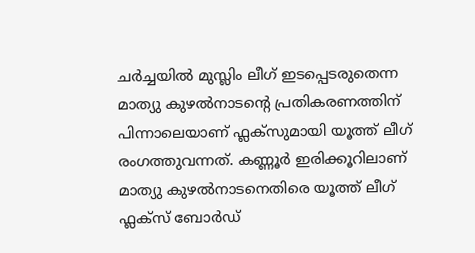ചർച്ചയിൽ മുസ്ലിം ലീഗ് ഇടപ്പെടരുതെന്ന മാത്യു കുഴൽനാടന്റെ പ്രതികരണത്തിന് പിന്നാലെയാണ് ഫ്ലക്സുമായി യൂത്ത് ലീഗ് രംഗത്തുവന്നത്. കണ്ണൂർ ഇരിക്കൂറിലാണ് മാത്യു കുഴൽനാടനെതിരെ യൂത്ത് ലീഗ് ഫ്ലക്സ് ബോർഡ്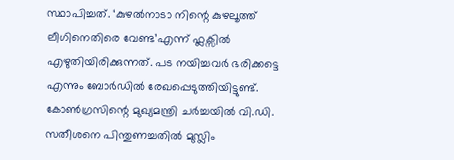സ്ഥാപിച്ചത്. ‘കുഴൽനാടാ നിന്റെ കുഴലൂത്ത് ലീഗിനെതിരെ വേണ്ട’എന്ന് ഫ്ലക്സിൽ എഴുതിയിരിക്കുന്നത്. പട നയിച്ചവർ ഭരിക്കട്ടെ എന്നും ബോർഡിൽ രേഖപ്പെടുത്തിയിട്ടുണ്ട്.
കോൺഗ്രസിന്റെ മുഖ്യമന്ത്രി ചർച്ചയിൽ വി.ഡി. സതീശനെ പിന്തുണച്ചതിൽ മുസ്ലിം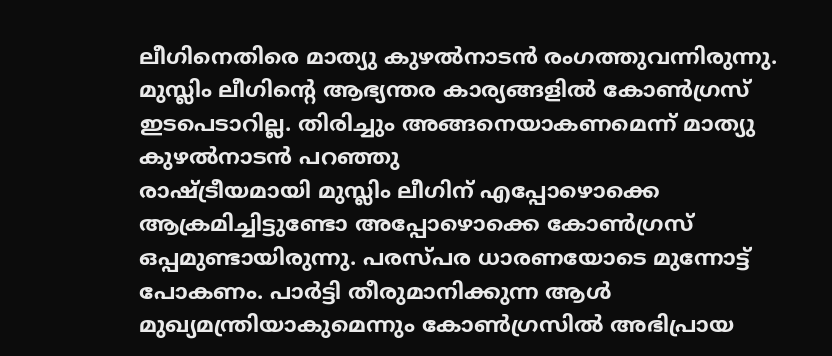ലീഗിനെതിരെ മാത്യു കുഴൽനാടൻ രംഗത്തുവന്നിരുന്നു. മുസ്ലിം ലീഗിന്റെ ആഭ്യന്തര കാര്യങ്ങളിൽ കോൺഗ്രസ് ഇടപെടാറില്ല. തിരിച്ചും അങ്ങനെയാകണമെന്ന് മാത്യു കുഴൽനാടൻ പറഞ്ഞു
രാഷ്ട്രീയമായി മുസ്ലിം ലീഗിന് എപ്പോഴൊക്കെ ആക്രമിച്ചിട്ടുണ്ടോ അപ്പോഴൊക്കെ കോൺഗ്രസ് ഒപ്പമുണ്ടായിരുന്നു. പരസ്പര ധാരണയോടെ മുന്നോട്ട് പോകണം. പാർട്ടി തീരുമാനിക്കുന്ന ആൾ മുഖ്യമന്ത്രിയാകുമെന്നും കോൺഗ്രസിൽ അഭിപ്രായ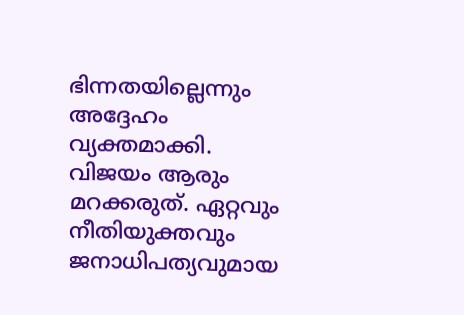ഭിന്നതയില്ലെന്നും അദ്ദേഹം വ്യക്തമാക്കി. വിജയം ആരും മറക്കരുത്. ഏറ്റവും നീതിയുക്തവും ജനാധിപത്യവുമായ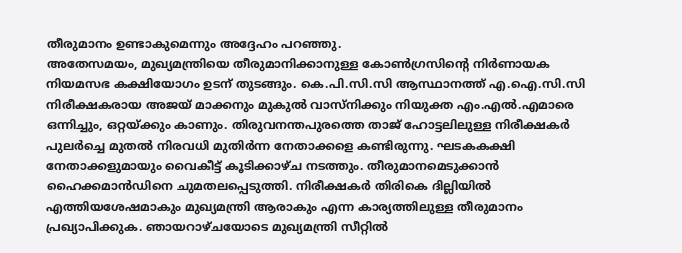തീരുമാനം ഉണ്ടാകുമെന്നും അദ്ദേഹം പറഞ്ഞു.
അതേസമയം, മുഖ്യമന്ത്രിയെ തീരുമാനിക്കാനുള്ള കോൺഗ്രസിൻ്റെ നിർണായക നിയമസഭ കക്ഷിയോഗം ഉടന് തുടങ്ങും. കെ.പി.സി.സി ആസ്ഥാനത്ത് എ.ഐ.സി.സി നിരീക്ഷകരായ അജയ് മാക്കനും മുകുൽ വാസ്നിക്കും നിയുക്ത എം.എൽ.എമാരെ ഒന്നിച്ചും, ഒറ്റയ്ക്കും കാണും. തിരുവനന്തപുരത്തെ താജ് ഹോട്ടലിലുള്ള നിരീക്ഷകർ പുലർച്ചെ മുതൽ നിരവധി മുതിർന്ന നേതാക്കളെ കണ്ടിരുന്നു. ഘടകകക്ഷി നേതാക്കളുമായും വൈകീട്ട് കൂടിക്കാഴ്ച നടത്തും. തീരുമാനമെടുക്കാൻ ഹൈക്കമാൻഡിനെ ചുമതലപ്പെടുത്തി. നിരീക്ഷകർ തിരികെ ദില്ലിയിൽ എത്തിയശേഷമാകും മുഖ്യമന്ത്രി ആരാകും എന്ന കാര്യത്തിലുള്ള തീരുമാനം പ്രഖ്യാപിക്കുക. ഞായറാഴ്ചയോടെ മുഖ്യമന്ത്രി സീറ്റിൽ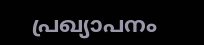പ്രഖ്യാപനം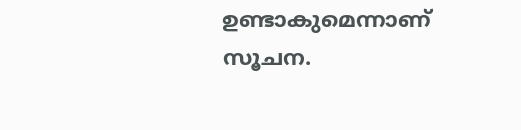ഉണ്ടാകുമെന്നാണ് സൂചന.